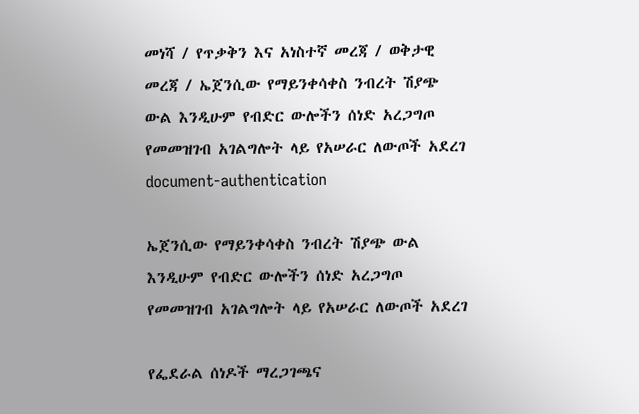መነሻ / የጥቃቅን እና አነስተኛ መረጃ / ወቅታዊ መረጃ / ኤጀንሲው የማይንቀሳቀስ ንብረት ሽያጭ ውል እንዲሁም የብድር ውሎችን ሰነድ አረጋግጦ የመመዝገብ አገልግሎት ላይ የአሠራር ለውጦች አደረገ
document-authentication

ኤጀንሲው የማይንቀሳቀስ ንብረት ሽያጭ ውል እንዲሁም የብድር ውሎችን ሰነድ አረጋግጦ የመመዝገብ አገልግሎት ላይ የአሠራር ለውጦች አደረገ

የፌደራል ሰነዶች ማረጋገጫና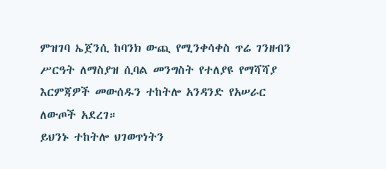ምዝገባ ኤጀንሲ ከባንክ ውጪ የሚንቀሳቀስ ጥሬ ገንዘብን ሥርዓት ለማስያዝ ሲባል መንግስት የተለያዩ የማሻሻያ እርምጃዎች መውሰዱን ተከትሎ አንዳንድ የአሠራር ለውጦች አደረገ።
ይህንኑ ተከትሎ ህገወጥነትን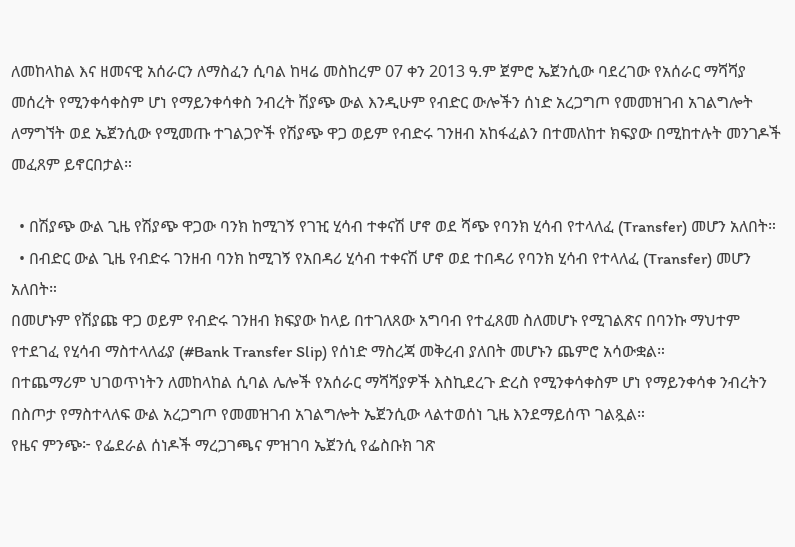ለመከላከል እና ዘመናዊ አሰራርን ለማስፈን ሲባል ከዛሬ መስከረም 07 ቀን 2013 ዓ.ም ጀምሮ ኤጀንሲው ባደረገው የአሰራር ማሻሻያ መሰረት የሚንቀሳቀስም ሆነ የማይንቀሳቀስ ንብረት ሽያጭ ውል እንዲሁም የብድር ውሎችን ሰነድ አረጋግጦ የመመዝገብ አገልግሎት ለማግኘት ወደ ኤጀንሲው የሚመጡ ተገልጋዮች የሽያጭ ዋጋ ወይም የብድሩ ገንዘብ አከፋፈልን በተመለከተ ክፍያው በሚከተሉት መንገዶች መፈጸም ይኖርበታል።

  • በሽያጭ ውል ጊዜ የሽያጭ ዋጋው ባንክ ከሚገኝ የገዢ ሂሳብ ተቀናሽ ሆኖ ወደ ሻጭ የባንክ ሂሳብ የተላለፈ (Transfer) መሆን አለበት።
  • በብድር ውል ጊዜ የብድሩ ገንዘብ ባንክ ከሚገኝ የአበዳሪ ሂሳብ ተቀናሽ ሆኖ ወደ ተበዳሪ የባንክ ሂሳብ የተላለፈ (Transfer) መሆን አለበት።
በመሆኑም የሽያጩ ዋጋ ወይም የብድሩ ገንዘብ ክፍያው ከላይ በተገለጸው አግባብ የተፈጸመ ስለመሆኑ የሚገልጽና በባንኩ ማህተም የተደገፈ የሂሳብ ማስተላለፊያ (#Bank Transfer Slip) የሰነድ ማስረጃ መቅረብ ያለበት መሆኑን ጨምሮ አሳውቋል።
በተጨማሪም ህገወጥነትን ለመከላከል ሲባል ሌሎች የአሰራር ማሻሻያዎች እስኪደረጉ ድረስ የሚንቀሳቀስም ሆነ የማይንቀሳቀ ንብረትን በስጦታ የማስተላለፍ ውል አረጋግጦ የመመዝገብ አገልግሎት ኤጀንሲው ላልተወሰነ ጊዜ እንደማይሰጥ ገልጿል።
የዜና ምንጭ፦ የፌደራል ሰነዶች ማረጋገጫና ምዝገባ ኤጀንሲ የፌስቡክ ገጽ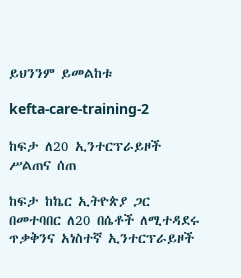ይህንንም ይመልከቱ

kefta-care-training-2

ከፍታ ለ20 ኢንተርፕራይዞች ሥልጠና ሰጠ

ከፍታ ከኬር ኢትዮጵያ ጋር በመተባበር ለ20 በሴቶች ለሚተዳደሩ ጥቃቅንና አነስተኛ ኢንተርፕራይዞች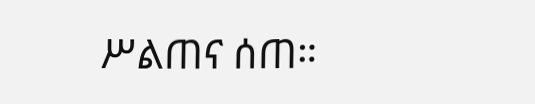ሥልጠና ሰጠ።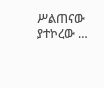ሥልጠናው ያተኮረው …